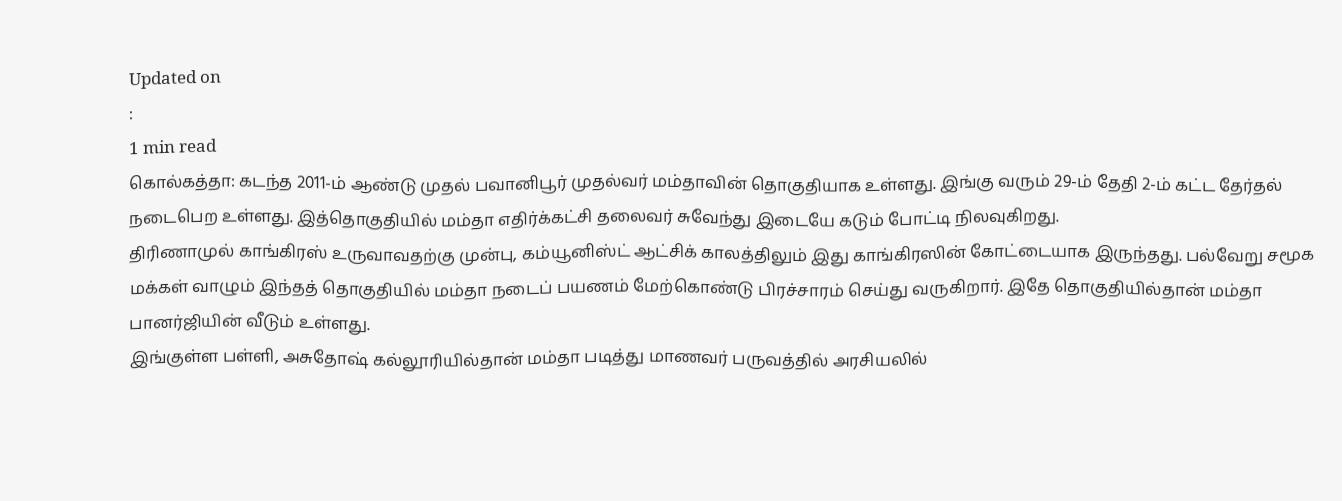Updated on
:
1 min read
கொல்கத்தா: கடந்த 2011-ம் ஆண்டு முதல் பவானிபூர் முதல்வர் மம்தாவின் தொகுதியாக உள்ளது. இங்கு வரும் 29-ம் தேதி 2-ம் கட்ட தேர்தல் நடைபெற உள்ளது. இத்தொகுதியில் மம்தா எதிர்க்கட்சி தலைவர் சுவேந்து இடையே கடும் போட்டி நிலவுகிறது.
திரிணாமுல் காங்கிரஸ் உருவாவதற்கு முன்பு, கம்யூனிஸ்ட் ஆட்சிக் காலத்திலும் இது காங்கிரஸின் கோட்டையாக இருந்தது. பல்வேறு சமூக மக்கள் வாழும் இந்தத் தொகுதியில் மம்தா நடைப் பயணம் மேற்கொண்டு பிரச்சாரம் செய்து வருகிறார். இதே தொகுதியில்தான் மம்தா பானர்ஜியின் வீடும் உள்ளது.
இங்குள்ள பள்ளி, அசுதோஷ் கல்லூரியில்தான் மம்தா படித்து மாணவர் பருவத்தில் அரசியலில்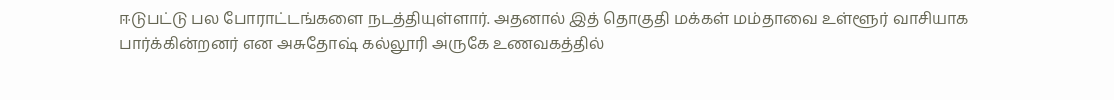ஈடுபட்டு பல போராட்டங்களை நடத்தியுள்ளார். அதனால் இத் தொகுதி மக்கள் மம்தாவை உள்ளூர் வாசியாக பார்க்கின்றனர் என அசுதோஷ் கல்லூரி அருகே உணவகத்தில்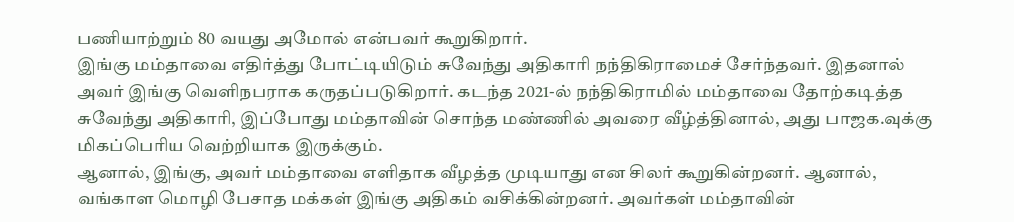பணியாற்றும் 80 வயது அமோல் என்பவர் கூறுகிறார்.
இங்கு மம்தாவை எதிர்த்து போட்டியிடும் சுவேந்து அதிகாரி நந்திகிராமைச் சேர்ந்தவர். இதனால் அவர் இங்கு வெளிநபராக கருதப்படுகிறார். கடந்த 2021-ல் நந்திகிராமில் மம்தாவை தோற்கடித்த சுவேந்து அதிகாரி, இப்போது மம்தாவின் சொந்த மண்ணில் அவரை வீழ்த்தினால், அது பாஜக.வுக்கு மிகப்பெரிய வெற்றியாக இருக்கும்.
ஆனால், இங்கு, அவர் மம்தாவை எளிதாக வீழத்த முடியாது என சிலர் கூறுகின்றனர். ஆனால், வங்காள மொழி பேசாத மக்கள் இங்கு அதிகம் வசிக்கின்றனர். அவர்கள் மம்தாவின்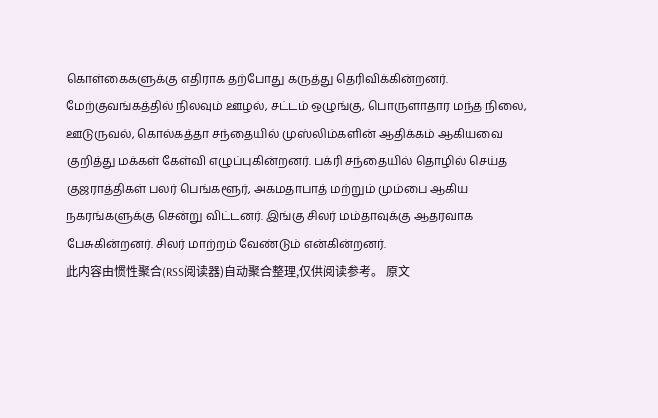கொள்கைகளுக்கு எதிராக தற்போது கருத்து தெரிவிக்கின்றனர். மேற்குவங்கத்தில் நிலவும் ஊழல், சட்டம் ஒழுங்கு, பொருளாதார மந்த நிலை, ஊடுருவல், கொல்கத்தா சந்தையில் முஸ்லிம்களின் ஆதிக்கம் ஆகியவை குறித்து மக்கள் கேள்வி எழுப்புகின்றனர். பக்ரி சந்தையில் தொழில் செய்த குஜராத்திகள் பலர் பெங்களூர், அகமதாபாத் மற்றும் மும்பை ஆகிய நகரங்களுக்கு சென்று விட்டனர். இங்கு சிலர் மம்தாவுக்கு ஆதரவாக பேசுகின்றனர். சிலர் மாற்றம் வேண்டும் என்கின்றனர்.
此内容由惯性聚合(RSS阅读器)自动聚合整理,仅供阅读参考。 原文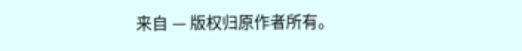来自 — 版权归原作者所有。